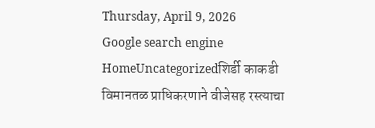Thursday, April 9, 2026
Google search engine
HomeUncategorizedशिर्डी काकडी विमानतळ प्राधिकरणाने वीजेसह रस्त्याचा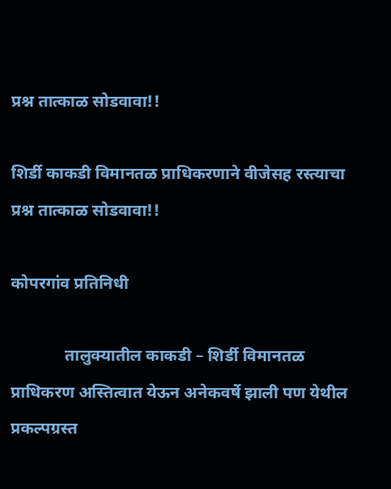प्रश्न तात्काळ सोडवावा!!

शिर्डी काकडी विमानतळ प्राधिकरणाने वीजेसह रस्त्याचा प्रश्न तात्काळ सोडवावा!!

कोपरगांव प्रतिनिधी

             तालुक्यातील काकडी – शिर्डी विमानतळ प्राधिकरण अस्तित्वात येऊन अनेकवर्षे झाली पण येथील प्रकल्पग्रस्त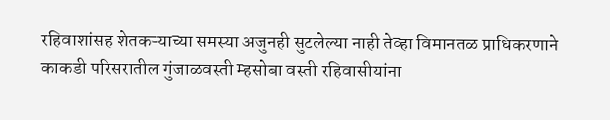रहिवाशांसह शेतकऱ्याच्या समस्या अजुनही सुटलेल्या नाही तेव्हा विमानतळ प्राधिकरणाने काकडी परिसरातील गुंजाळवस्ती म्हसोबा वस्ती रहिवासीयांना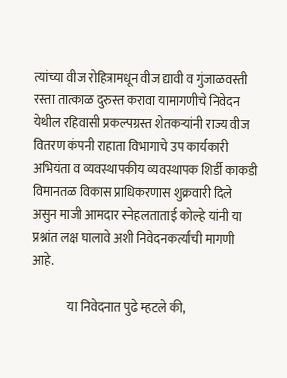त्यांच्या वीज रोहित्रामधून वीज द्यावी व गुंजाळवस्ती रस्ता तात्काळ दुरुस्त करावा यामागणीचे निवेदन येथील रहिवासी प्रकल्पग्रस्त शेतकऱ्यांनी राज्य वीज वितरण कंपनी राहाता विभागाचे उप कार्यकारी अभियंता व व्यवस्थापकीय व्यवस्थापक शिर्डी काकडी विमानतळ विकास प्राधिकरणास शुक्रवारी दिले असुन माजी आमदार स्नेहलताताई कोल्हे यांनी या प्रश्नांत लक्ष घालावे अशी निवेदनकर्त्यांची मागणी आहे.

              या निवेदनात पुढे म्हटले की,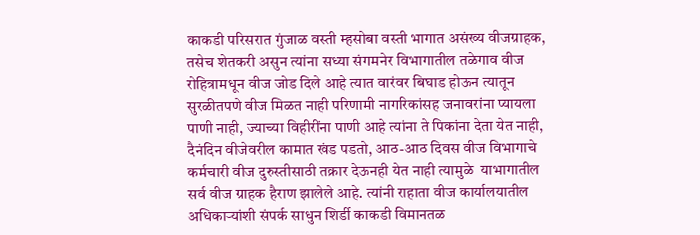काकडी परिसरात गुंजाळ वस्ती म्हसोबा वस्ती भागात असंख्य वीजग्राहक, तसेच शेतकरी असुन त्यांना सध्या संगमनेर विभागातील तळेगाव वीज रोहित्रामधून वीज जोड दिले आहे त्यात वारंवर बिघाड होऊन त्यातून सुरळीतपणे वीज मिळत नाही परिणामी नागरिकांसह जनावरांना प्यायला पाणी नाही, ज्याच्या विहीरींना पाणी आहे त्यांना ते पिकांना देता येत नाही, दैनंदिन वीजेवरील कामात खंड पडतो, आठ-आठ दिवस वीज विभागाचे कर्मचारी वीज दुरुस्तीसाठी तक्रार देऊनही येत नाही त्यामुळे  याभागातील सर्व वीज ग्राहक हैराण झालेले आहे. त्यांनी राहाता वीज कार्यालयातील अधिकाऱ्यांशी संपर्क साधुन शिर्डी काकडी विमानतळ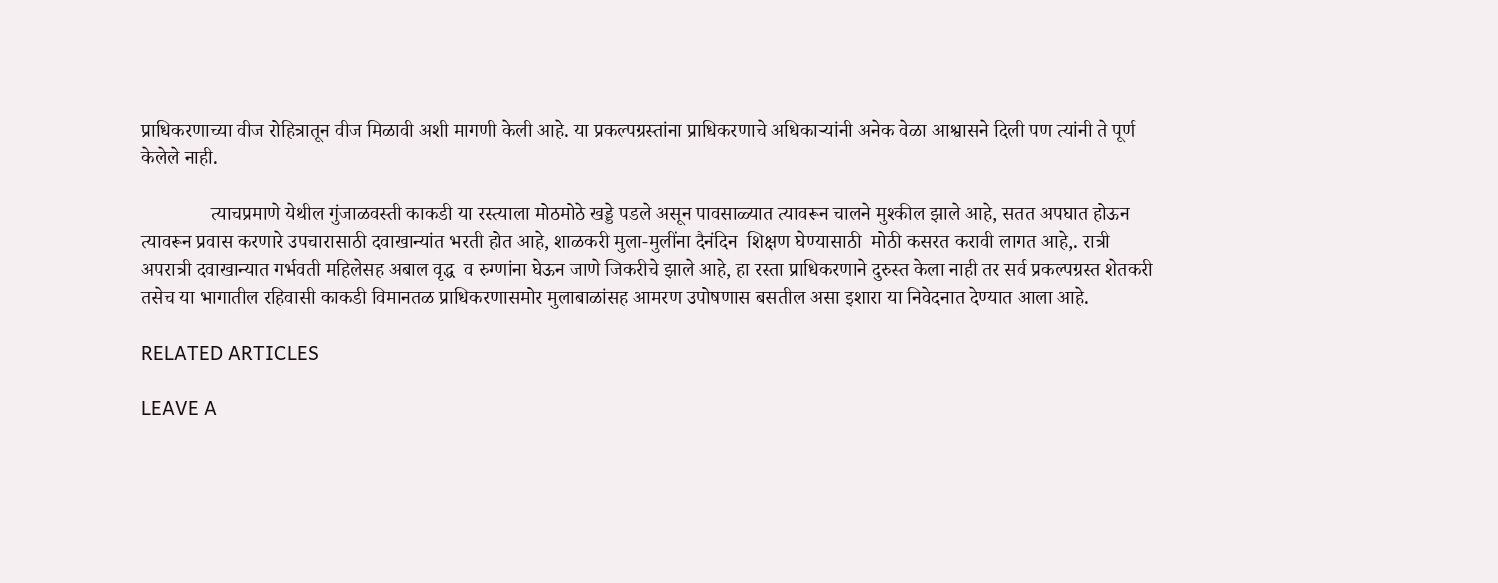प्राधिकरणाच्या वीज रोहित्रातून वीज मिळावी अशी मागणी केली आहे. या प्रकल्पग्रस्तांना प्राधिकरणाचे अधिकाऱ्यांनी अनेक वेळा आश्वासने दिली पण त्यांनी ते पूर्ण केलेले नाही.

              त्याचप्रमाणे येथील गुंजाळवस्ती काकडी या रस्त्याला मोठमोठे खड्डे पडले असून पावसाळ्यात त्यावरून चालने मुश्कील झाले आहे, सतत अपघात होऊन त्यावरून प्रवास करणारे उपचारासाठी दवाखान्यांत भरती होत आहे, शाळकरी मुला-मुलींना दैनंदिन  शिक्षण घेण्यासाठी  मोठी कसरत करावी लागत आहे,. रात्री अपरात्री दवाखान्यात गर्भवती महिलेसह अबाल वृद्ध  व रुग्णांना घेऊन जाणे जिकरीचे झाले आहे, हा रस्ता प्राधिकरणाने दुरुस्त केला नाही तर सर्व प्रकल्पग्रस्त शेतकरी तसेच या भागातील रहिवासी काकडी विमानतळ प्राधिकरणासमोर मुलाबाळांसह आमरण उपोषणास बसतील असा इशारा या निवेदनात देण्यात आला आहे.

RELATED ARTICLES

LEAVE A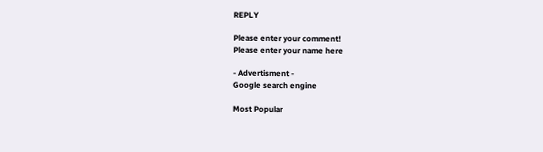REPLY

Please enter your comment!
Please enter your name here

- Advertisment -
Google search engine

Most Popular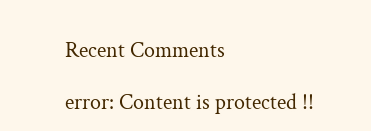Recent Comments

error: Content is protected !!